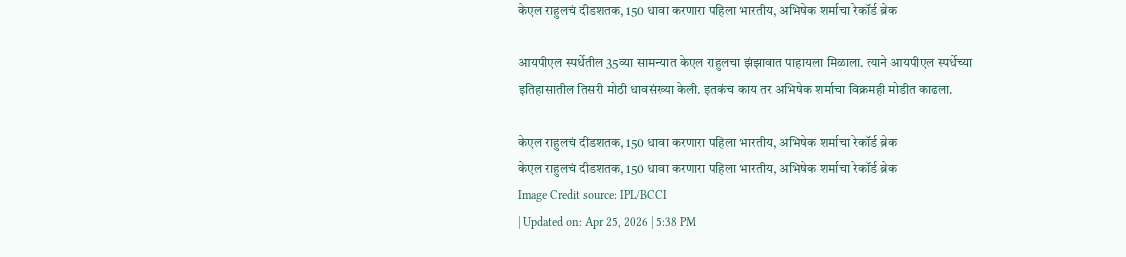केएल राहुलचं दीडशतक, 150 धावा करणारा पहिला भारतीय, अभिषेक शर्माचा रेकॉर्ड ब्रेक

आयपीएल स्पर्धेतील 35व्या सामन्यात केएल राहुलचा झंझावात पाहायला मिळाला. त्याने आयपीएल स्पर्धेच्या इतिहासातील तिसरी मोठी धावसंख्या केली. इतकंच काय तर अभिषेक शर्माचा विक्रमही मोडीत काढला.

केएल राहुलचं दीडशतक, 150 धावा करणारा पहिला भारतीय, अभिषेक शर्माचा रेकॉर्ड ब्रेक
केएल राहुलचं दीडशतक, 150 धावा करणारा पहिला भारतीय, अभिषेक शर्माचा रेकॉर्ड ब्रेक
Image Credit source: IPL/BCCI
| Updated on: Apr 25, 2026 | 5:38 PM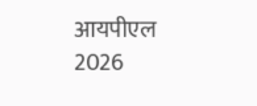आयपीएल 2026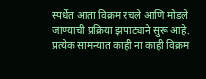स्पर्धेत आता विक्रम रचले आणि मोडले जाण्याची प्रक्रिया झपाट्याने सुरू आहे. प्रत्येक सामन्यात काही ना काही विक्रम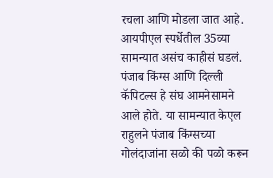रचला आणि मोडला जात आहे. आयपीएल स्पर्धेतील 35व्या सामन्यात असंच काहीसं घडलं. पंजाब किंग्स आणि दिल्ली कॅपिटल्स हे संघ आमनेसामने आले होते. या सामन्यात केएल राहुलने पंजाब किंग्सच्या गोलंदाजांना सळो की पळो करून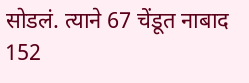सोडलं. त्याने 67 चेंडूत नाबाद 152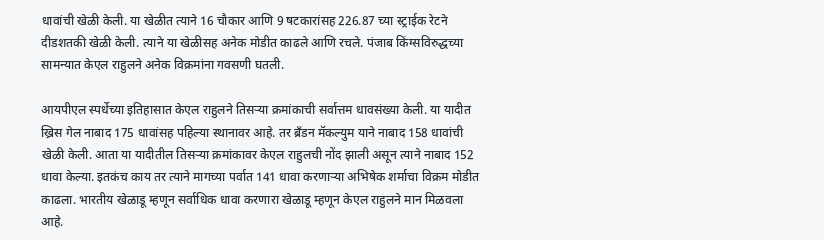धावांची खेळी केली. या खेळीत त्याने 16 चौकार आणि 9 षटकारांसह 226.87 च्या स्ट्राईक रेटने दीडशतकी खेळी केली. त्याने या खेळीसह अनेक मोडीत काढले आणि रचले. पंजाब किंग्सविरुद्धच्या सामन्यात केएल राहुलने अनेक विक्रमांना गवसणी घतली.

आयपीएल स्पर्धेच्या इतिहासात केएल राहुलने तिसऱ्या क्रमांकाची सर्वात्तम धावसंख्या केली. या यादीत ख्रिस गेल नाबाद 175 धावांसह पहिल्या स्थानावर आहे. तर ब्रँडन मॅकल्युम याने नाबाद 158 धावांची खेळी केली. आता या यादीतील तिसऱ्या क्रमांकावर केएल राहुलची नोंद झाली असून त्याने नाबाद 152 धावा केल्या. इतकंच काय तर त्याने मागच्या पर्वात 141 धावा करणाऱ्या अभिषेक शर्माचा विक्रम मोडीत काढला. भारतीय खेळाडू म्हणून सर्वाधिक धावा करणारा खेळाडू म्हणून केएल राहुलने मान मिळवला आहे.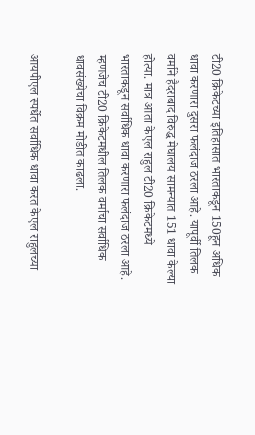टी20 क्रिकेटच्या इतिहासात भारताकडून 150हून अधिक धावा करणारा दुसरा फलंदाज ठरला आहे. यापूर्वी तिलक वर्माने हैदराबाद विरुद्ध मेघालय सामन्यात 151 धावा केल्या होत्या. मात्र आता केएल राहुल टी20 क्रिकेटमध्ये भारताकडून सर्वाधिक धावा करणारा फलंदाज ठरला आहे. म्हणजेच टी20 क्रिकेटमधील तिलक वर्माचा सर्वाधिक धावसंख्येचा विक्रम मोडीत काढला.

आयपीएल स्पर्धेत सर्वाधिक धावा करत केएल राहुलच्या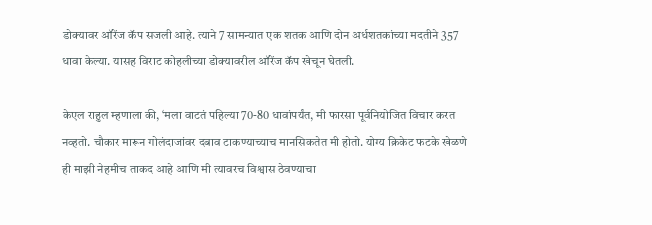डोक्यावर ऑरेंज कॅप सजली आहे. त्याने 7 सामन्यात एक शतक आणि दोन अर्धशतकांच्या मदतीने 357 धावा केल्या. यासह विराट कोहलीच्या डोक्यावरील ऑरेंज कॅप खेचून घेतली.

केएल राहुल म्हणाला की, ‘मला वाटतं पहिल्या 70-80 धावांपर्यंत, मी फारसा पूर्वनियोजित विचार करत नव्हतो. चौकार मारून गोलंदाजांवर दबाव टाकण्याच्याच मानसिकतेत मी होतो. योग्य क्रिकेट फटके खेळणे ही माझी नेहमीच ताकद आहे आणि मी त्यावरच विश्वास ठेवण्याचा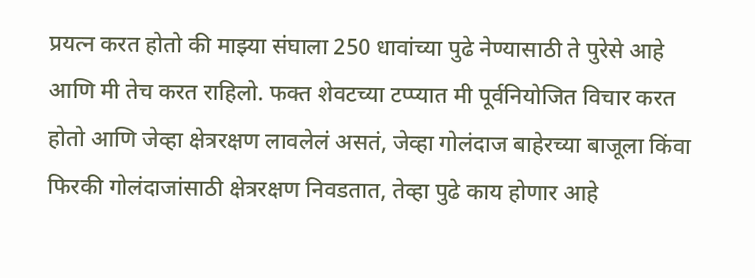प्रयत्न करत होतो की माझ्या संघाला 250 धावांच्या पुढे नेण्यासाठी ते पुरेसे आहे आणि मी तेच करत राहिलो. फक्त शेवटच्या टप्प्यात मी पूर्वनियोजित विचार करत होतो आणि जेव्हा क्षेत्ररक्षण लावलेलं असतं, जेव्हा गोलंदाज बाहेरच्या बाजूला किंवा फिरकी गोलंदाजांसाठी क्षेत्ररक्षण निवडतात, तेव्हा पुढे काय होणार आहे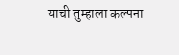याची तुम्हाला कल्पना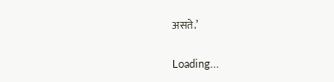असते.’

Loading...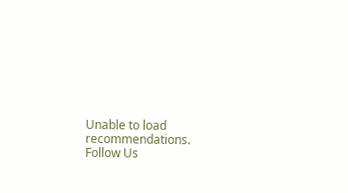Unable to load recommendations.
Follow Us